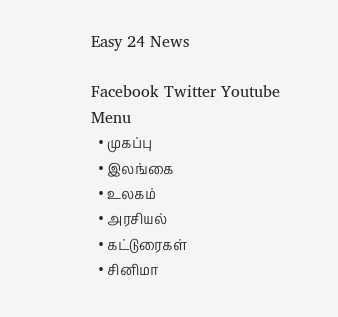Easy 24 News

Facebook Twitter Youtube
Menu
  • முகப்பு
  • இலங்கை
  • உலகம்
  • அரசியல்
  • கட்டுரைகள்
  • சினிமா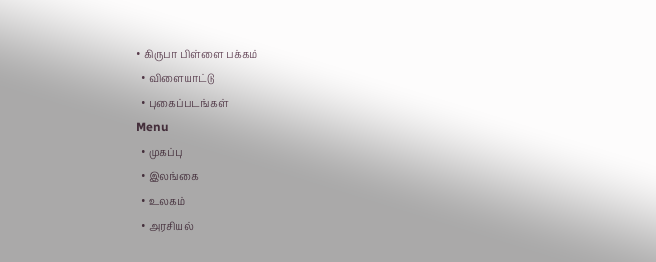• கிருபா பிள்ளை பக்கம்
  • விளையாட்டு
  • புகைப்படங்கள்
Menu
  • முகப்பு
  • இலங்கை
  • உலகம்
  • அரசியல்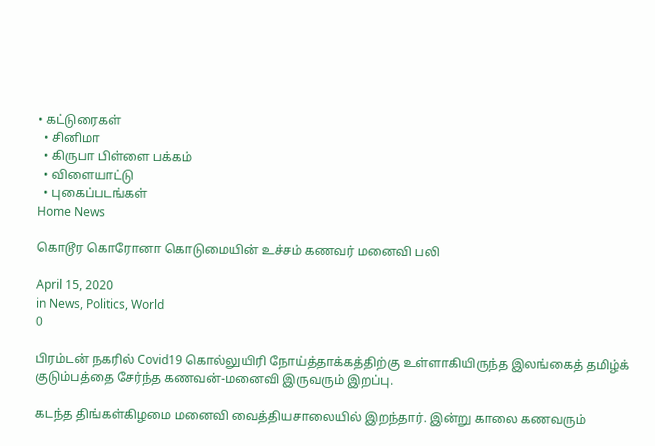• கட்டுரைகள்
  • சினிமா
  • கிருபா பிள்ளை பக்கம்
  • விளையாட்டு
  • புகைப்படங்கள்
Home News

கொடூர கொரோனா கொடுமையின் உச்சம் கணவர் மனைவி பலி

April 15, 2020
in News, Politics, World
0

பிரம்டன் நகரில் Covid19 கொல்லுயிரி நோய்த்தாக்கத்திற்கு உள்ளாகியிருந்த இலங்கைத் தமிழ்க் குடும்பத்தை சேர்ந்த கணவன்-மனைவி இருவரும் இறப்பு.

கடந்த திங்கள்கிழமை மனைவி வைத்தியசாலையில் இறந்தார். இன்று காலை கணவரும்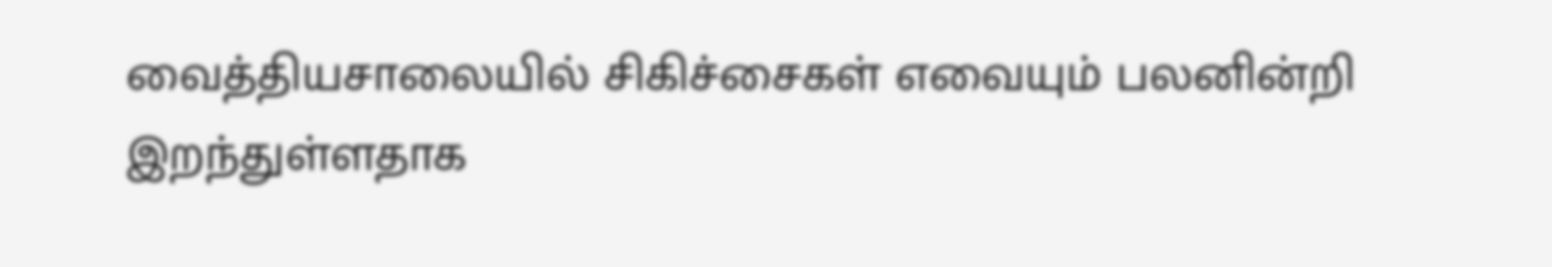வைத்தியசாலையில் சிகிச்சைகள் எவையும் பலனின்றி இறந்துள்ளதாக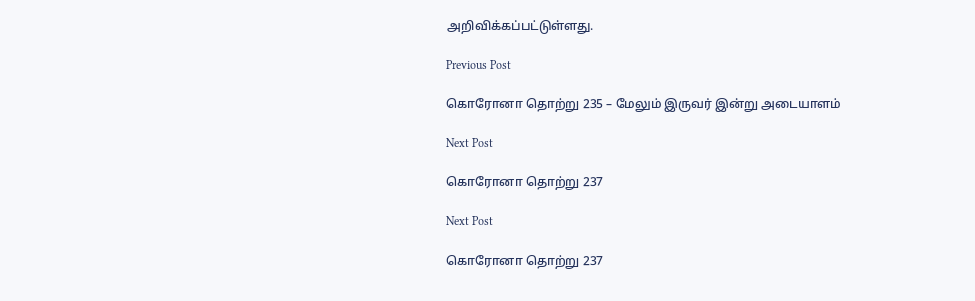அறிவிக்கப்பட்டுள்ளது.

Previous Post

கொரோனா தொற்று 235 – மேலும் இருவர் இன்று அடையாளம்

Next Post

கொரோனா தொற்று 237

Next Post

கொரோனா தொற்று 237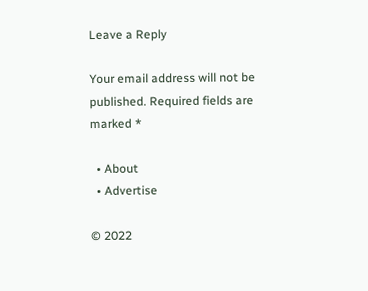Leave a Reply

Your email address will not be published. Required fields are marked *

  • About
  • Advertise

© 2022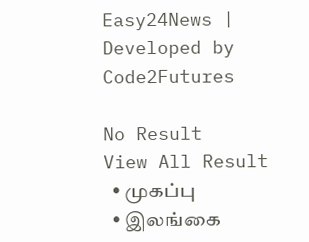Easy24News | Developed by Code2Futures

No Result
View All Result
  • முகப்பு
  • இலங்கை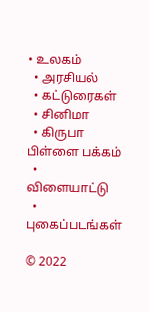• உலகம்
  • அரசியல்
  • கட்டுரைகள்
  • சினிமா
  • கிருபா பிள்ளை பக்கம்
  • விளையாட்டு
  • புகைப்படங்கள்

© 2022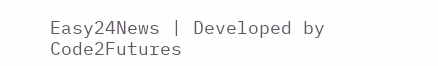Easy24News | Developed by Code2Futures